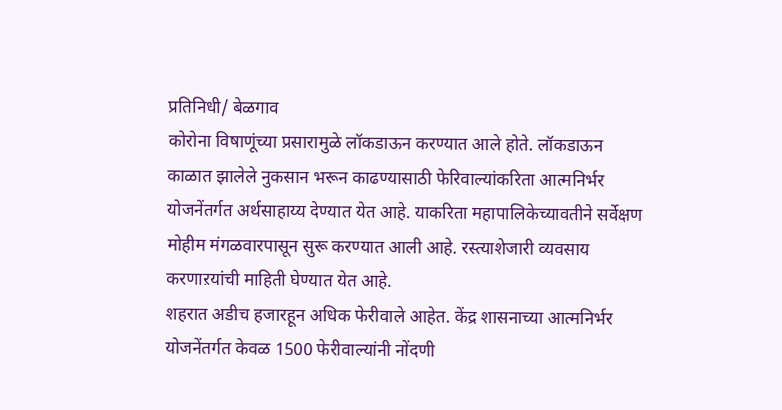प्रतिनिधी/ बेळगाव
कोरोना विषाणूंच्या प्रसारामुळे लॉकडाऊन करण्यात आले होते. लॉकडाऊन काळात झालेले नुकसान भरून काढण्यासाठी फेरिवाल्यांकरिता आत्मनिर्भर योजनेंतर्गत अर्थसाहाय्य देण्यात येत आहे. याकरिता महापालिकेच्यावतीने सर्वेक्षण मोहीम मंगळवारपासून सुरू करण्यात आली आहे. रस्त्याशेजारी व्यवसाय करणाऱयांची माहिती घेण्यात येत आहे.
शहरात अडीच हजारहून अधिक फेरीवाले आहेत. केंद्र शासनाच्या आत्मनिर्भर योजनेंतर्गत केवळ 1500 फेरीवाल्यांनी नोंदणी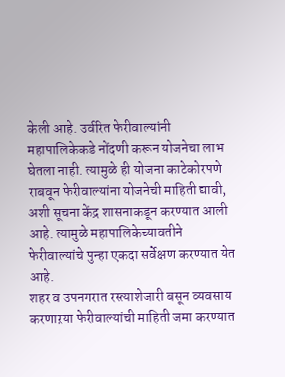केली आहे. उर्वरित फेरीवाल्यांनी महापालिकेकडे नोंदणी करून योजनेचा लाभ घेतला नाही. त्यामुळे ही योजना काटेकोरपणे राबवून फेरीवाल्यांना योजनेची माहिती द्यावी, अशी सूचना केंद्र शासनाकडून करण्यात आली आहे. त्यामुळे महापालिकेच्यावतीने फेरीवाल्यांचे पुन्हा एकदा सर्वेक्षण करण्यात येत आहे.
शहर व उपनगरात रस्त्याशेजारी बसून व्यवसाय करणाऱया फेरीवाल्यांची माहिती जमा करण्यात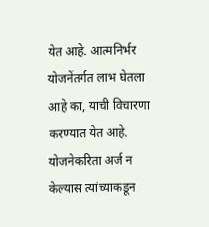येत आहे. आत्मनिर्भर योजनेंतर्गत लाभ घेतला आहे का, याची विचारणा करण्यात येत आहे. योजनेकरिता अर्ज न केल्यास त्यांच्याकडून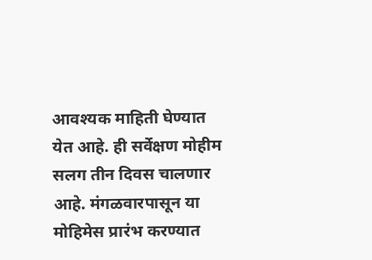आवश्यक माहिती घेण्यात येत आहे. ही सर्वेक्षण मोहीम सलग तीन दिवस चालणार आहे. मंगळवारपासून या मोहिमेस प्रारंभ करण्यात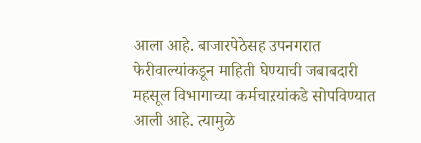आला आहे. बाजारपेठेसह उपनगरात फेरीवाल्यांकडून माहिती घेण्याची जबाबदारी महसूल विभागाच्या कर्मचाऱयांकडे सोपविण्यात आली आहे. त्यामुळे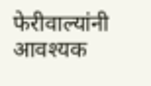फेरीवाल्यांनी आवश्यक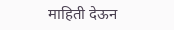माहिती देऊन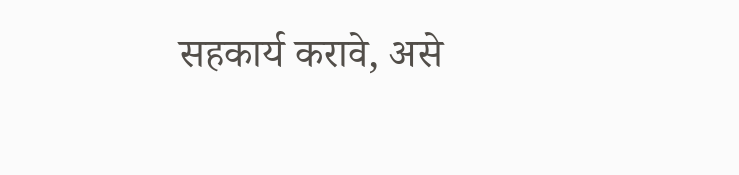सहकार्य करावे, असे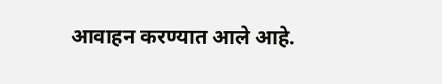आवाहन करण्यात आले आहे.